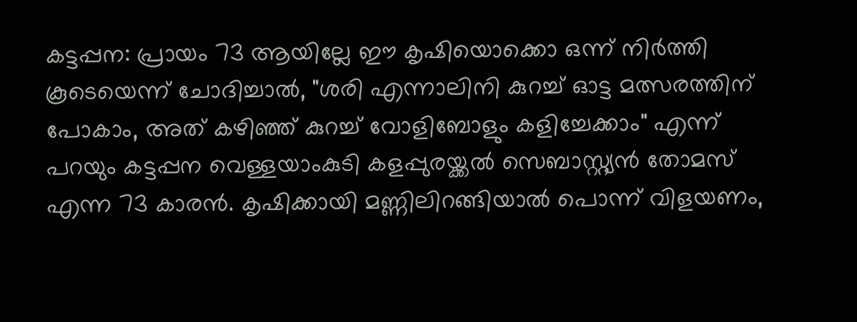കട്ടപ്പന: പ്രായം 73 ആയില്ലേ ഈ കൃഷിയൊക്കൊ ഒന്ന് നിർത്തി കൂടെയെന്ന് ചോദിച്ചാൽ, "ശരി എന്നാലിനി കുറച്ച് ഓട്ട മത്സരത്തിന് പോകാം, അത് കഴിഞ്ഞ് കുറച്ച് വോളിബോളും കളിച്ചേക്കാം" എന്ന് പറയും കട്ടപ്പന വെള്ളയാംകുടി കളപ്പുരയ്ക്കൽ സെബാസ്റ്റ്യൻ തോമസ് എന്ന 73 കാരൻ. കൃഷിക്കായി മണ്ണിലിറങ്ങിയാൽ പൊന്ന് വിളയണം,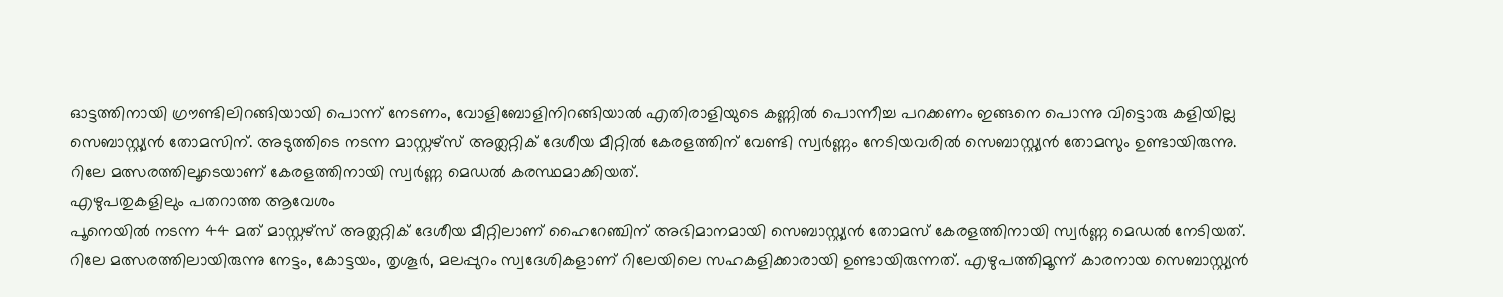ഓട്ടത്തിനായി ഗ്രൗണ്ടിലിറങ്ങിയായി പൊന്ന് നേടണം, വോളിബോളിനിറങ്ങിയാൽ എതിരാളിയുടെ കണ്ണിൽ പൊന്നീച്ച പറക്കണം ഇങ്ങനെ പൊന്നു വിട്ടൊരു കളിയില്ല സെബാസ്റ്റ്യൻ തോമസിന്. അടുത്തിടെ നടന്ന മാസ്റ്റഴ്സ് അത്ലറ്റിക് ദേശീയ മീറ്റിൽ കേരളത്തിന് വേണ്ടി സ്വർണ്ണം നേടിയവരിൽ സെബാസ്റ്റ്യൻ തോമസും ഉണ്ടായിരുന്നു. റിലേ മത്സരത്തിലൂടെയാണ് കേരളത്തിനായി സ്വർണ്ണ മെഡൽ കരസ്ഥമാക്കിയത്.
എഴുപതുകളിലും പതറാത്ത ആവേശം
പൂനെയിൽ നടന്ന 44 മത് മാസ്റ്റഴ്സ് അത്ലറ്റിക് ദേശീയ മീറ്റിലാണ് ഹൈറേഞ്ചിന് അഭിമാനമായി സെബാസ്റ്റ്യൻ തോമസ് കേരളത്തിനായി സ്വർണ്ണ മെഡൽ നേടിയത്. റിലേ മത്സരത്തിലായിരുന്നു നേട്ടം, കോട്ടയം, തൃശൂർ, മലപ്പുറം സ്വദേശികളാണ് റിലേയിലെ സഹകളിക്കാരായി ഉണ്ടായിരുന്നത്. എഴുപത്തിമൂന്ന് കാരനായ സെബാസ്റ്റ്യൻ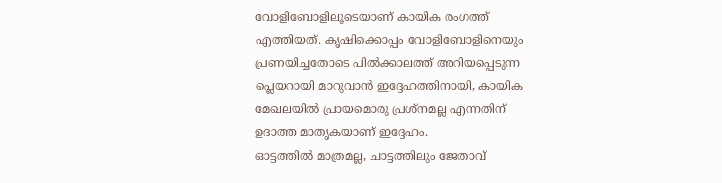വോളിബോളിലൂടെയാണ് കായിക രംഗത്ത് എത്തിയത്. കൃഷിക്കൊപ്പം വോളിബോളിനെയും പ്രണയിച്ചതോടെ പിൽക്കാലത്ത് അറിയപ്പെടുന്ന പ്ലെയറായി മാറുവാൻ ഇദ്ദേഹത്തിനായി, കായിക മേഖലയിൽ പ്രായമൊരു പ്രശ്നമല്ല എന്നതിന് ഉദാത്ത മാതൃകയാണ് ഇദ്ദേഹം.
ഓട്ടത്തിൽ മാത്രമല്ല, ചാട്ടത്തിലും ജേതാവ്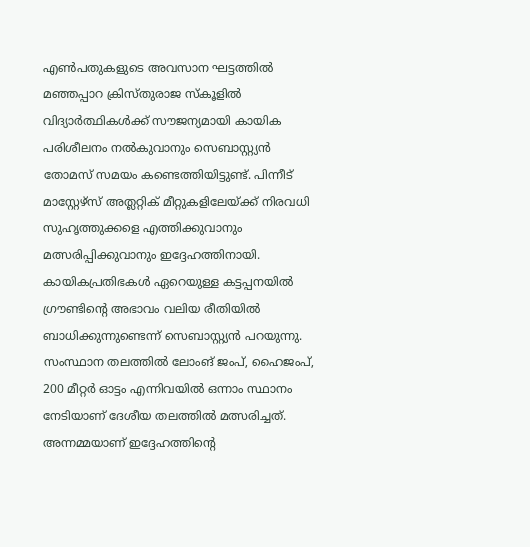എൺപതുകളുടെ അവസാന ഘട്ടത്തിൽ മഞ്ഞപ്പാറ ക്രിസ്തുരാജ സ്കൂളിൽ വിദ്യാർത്ഥികൾക്ക് സൗജന്യമായി കായിക പരിശീലനം നൽകുവാനും സെബാസ്റ്റ്യൻ തോമസ് സമയം കണ്ടെത്തിയിട്ടുണ്ട്. പിന്നീട് മാസ്റ്റേഴ്സ് അത്ലറ്റിക് മീറ്റുകളിലേയ്ക്ക് നിരവധി സുഹൃത്തുക്കളെ എത്തിക്കുവാനും മത്സരിപ്പിക്കുവാനും ഇദ്ദേഹത്തിനായി. കായികപ്രതിഭകൾ ഏറെയുള്ള കട്ടപ്പനയിൽ ഗ്രൗണ്ടിൻ്റെ അഭാവം വലിയ രീതിയിൽ ബാധിക്കുന്നുണ്ടെന്ന് സെബാസ്റ്റ്യൻ പറയുന്നു. സംസ്ഥാന തലത്തിൽ ലോംങ് ജംപ്, ഹൈജംപ്, 200 മീറ്റർ ഓട്ടം എന്നിവയിൽ ഒന്നാം സ്ഥാനം നേടിയാണ് ദേശീയ തലത്തിൽ മത്സരിച്ചത്. അന്നമ്മയാണ് ഇദ്ദേഹത്തിൻ്റെ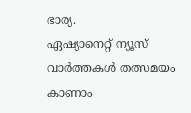ഭാര്യ.
ഏഷ്യാനെറ്റ് ന്യൂസ് വാർത്തകൾ തത്സമയം കാണാം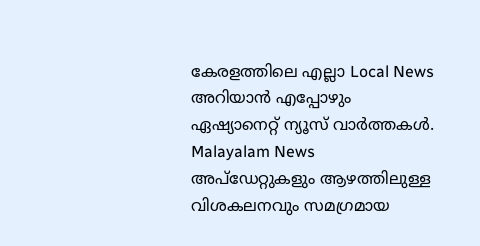കേരളത്തിലെ എല്ലാ Local News അറിയാൻ എപ്പോഴും ഏഷ്യാനെറ്റ് ന്യൂസ് വാർത്തകൾ. Malayalam News അപ്ഡേറ്റുകളും ആഴത്തിലുള്ള വിശകലനവും സമഗ്രമായ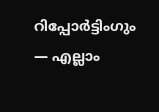റിപ്പോർട്ടിംഗും — എല്ലാം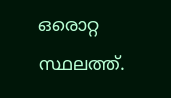ഒരൊറ്റ സ്ഥലത്ത്.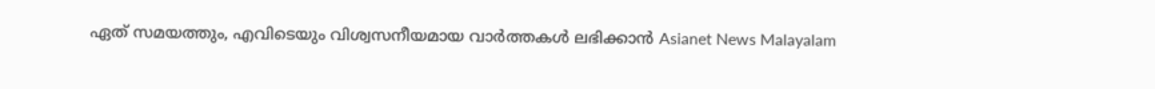ഏത് സമയത്തും, എവിടെയും വിശ്വസനീയമായ വാർത്തകൾ ലഭിക്കാൻ Asianet News Malayalam